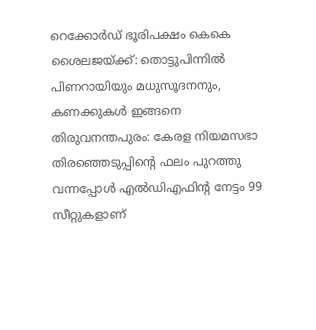റെക്കോർഡ് ഭൂരിപക്ഷം കെകെ ശൈലജയ്ക്ക്: തൊട്ടുപിന്നിൽ പിണറായിയും മധുസൂദനനും, കണക്കുകൾ ഇങ്ങനെ
തിരുവനന്തപുരം: കേരള നിയമസഭാ തിരഞ്ഞെടുപ്പിന്റെ ഫലം പുറത്തു വന്നപ്പോൾ എൽഡിഎഫിന്റ നേട്ടം 99 സീറ്റുകളാണ്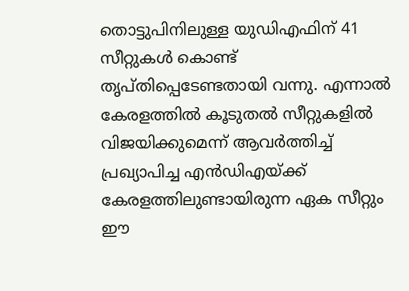തൊട്ടുപിനിലുള്ള യുഡിഎഫിന് 41 സീറ്റുകൾ കൊണ്ട് തൃപ്തിപ്പെടേണ്ടതായി വന്നു. എന്നാൽ കേരളത്തിൽ കൂടുതൽ സീറ്റുകളിൽ വിജയിക്കുമെന്ന് ആവർത്തിച്ച് പ്രഖ്യാപിച്ച എൻഡിഎയ്ക്ക് കേരളത്തിലുണ്ടായിരുന്ന ഏക സീറ്റും ഈ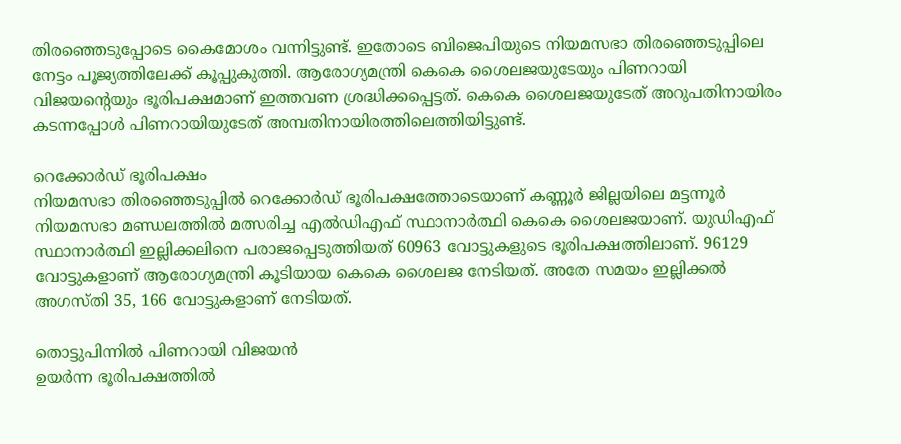തിരഞ്ഞെടുപ്പോടെ കൈമോശം വന്നിട്ടുണ്ട്. ഇതോടെ ബിജെപിയുടെ നിയമസഭാ തിരഞ്ഞെടുപ്പിലെ നേട്ടം പൂജ്യത്തിലേക്ക് കൂപ്പുകുത്തി. ആരോഗ്യമന്ത്രി കെകെ ശൈലജയുടേയും പിണറായി വിജയന്റെയും ഭൂരിപക്ഷമാണ് ഇത്തവണ ശ്രദ്ധിക്കപ്പെട്ടത്. കെകെ ശൈലജയുടേത് അറുപതിനായിരം കടന്നപ്പോൾ പിണറായിയുടേത് അമ്പതിനായിരത്തിലെത്തിയിട്ടുണ്ട്.

റെക്കോർഡ് ഭൂരിപക്ഷം
നിയമസഭാ തിരഞ്ഞെടുപ്പിൽ റെക്കോർഡ് ഭൂരിപക്ഷത്തോടെയാണ് കണ്ണൂർ ജില്ലയിലെ മട്ടന്നൂർ നിയമസഭാ മണ്ഡലത്തിൽ മത്സരിച്ച എൽഡിഎഫ് സ്ഥാനാർത്ഥി കെകെ ശൈലജയാണ്. യുഡിഎഫ് സ്ഥാനാർത്ഥി ഇല്ലിക്കലിനെ പരാജപ്പെടുത്തിയത് 60963 വോട്ടുകളുടെ ഭൂരിപക്ഷത്തിലാണ്. 96129 വോട്ടുകളാണ് ആരോഗ്യമന്ത്രി കൂടിയായ കെകെ ശൈലജ നേടിയത്. അതേ സമയം ഇല്ലിക്കൽ അഗസ്തി 35, 166 വോട്ടുകളാണ് നേടിയത്.

തൊട്ടുപിന്നിൽ പിണറായി വിജയൻ
ഉയർന്ന ഭൂരിപക്ഷത്തിൽ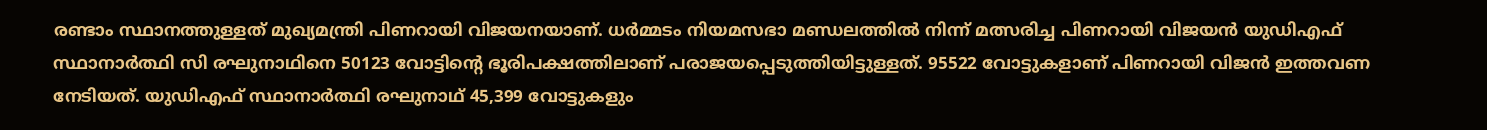രണ്ടാം സ്ഥാനത്തുള്ളത് മുഖ്യമന്ത്രി പിണറായി വിജയനയാണ്. ധർമ്മടം നിയമസഭാ മണ്ഡലത്തിൽ നിന്ന് മത്സരിച്ച പിണറായി വിജയൻ യുഡിഎഫ് സ്ഥാനാർത്ഥി സി രഘുനാഥിനെ 50123 വോട്ടിന്റെ ഭൂരിപക്ഷത്തിലാണ് പരാജയപ്പെടുത്തിയിട്ടുള്ളത്. 95522 വോട്ടുകളാണ് പിണറായി വിജൻ ഇത്തവണ നേടിയത്. യുഡിഎഫ് സ്ഥാനാർത്ഥി രഘുനാഥ് 45,399 വോട്ടുകളും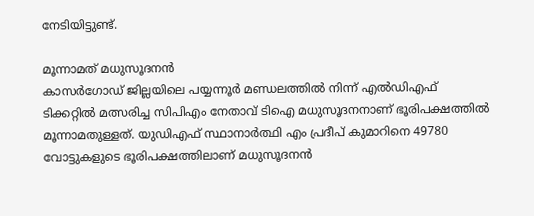നേടിയിട്ടുണ്ട്.

മൂന്നാമത് മധുസൂദനൻ
കാസർഗോഡ് ജില്ലയിലെ പയ്യന്നൂർ മണ്ഡലത്തിൽ നിന്ന് എൽഡിഎഫ് ടിക്കറ്റിൽ മത്സരിച്ച സിപിഎം നേതാവ് ടിഐ മധുസൂദനനാണ് ഭൂരിപക്ഷത്തിൽ മൂന്നാമതുള്ളത്. യുഡിഎഫ് സ്ഥാനാർത്ഥി എം പ്രദീപ് കുമാറിനെ 49780 വോട്ടുകളുടെ ഭൂരിപക്ഷത്തിലാണ് മധുസൂദനൻ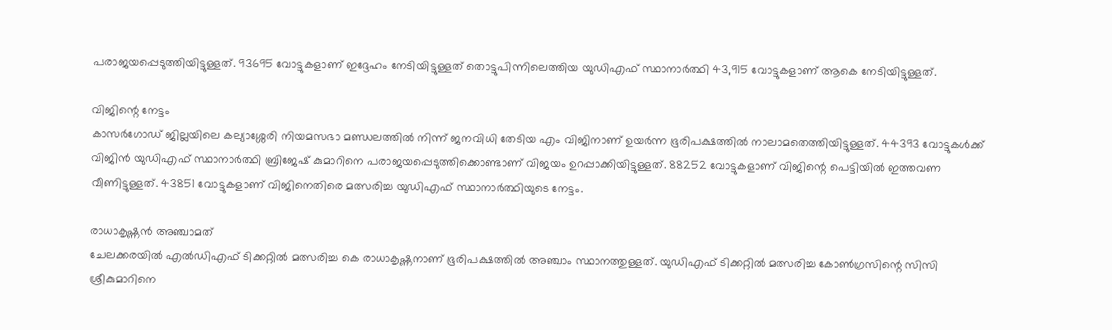പരാജയപ്പെടുത്തിയിട്ടുള്ളത്. 93695 വോട്ടുകളാണ് ഇദ്ദേഹം നേടിയിട്ടുള്ളത് തൊട്ടുപിന്നിലെത്തിയ യുഡിഎഫ് സ്ഥാനാർത്ഥി 43,915 വോട്ടുകളാണ് ആകെ നേടിയിട്ടുള്ളത്.

വിജിന്റെ നേട്ടം
കാസർഗോഡ് ജില്ലയിലെ കല്യാശ്ശേരി നിയമസഭാ മണ്ഡലത്തിൽ നിന്ന് ജനവിധി തേടിയ എം വിജിനാണ് ഉയർന്ന ഭൂരിപക്ഷത്തിൽ നാലാമതെത്തിയിട്ടുള്ളത്. 44393 വോട്ടുകൾക്ക് വിജിൻ യുഡിഎഫ് സ്ഥാനാർത്ഥി ബ്രിജേഷ് കുമാറിനെ പരാജയപ്പെടുത്തിക്കൊണ്ടാണ് വിജയം ഉറപ്പാക്കിയിട്ടുള്ളത്. 88252 വോട്ടുകളാണ് വിജിന്റെ പെട്ടിയിൽ ഇത്തവണ വീണിട്ടുള്ളത്. 43851 വോട്ടുകളാണ് വിജിനെതിരെ മത്സരിച്ച യുഡിഎഫ് സ്ഥാനാർത്ഥിയുടെ നേട്ടം.

രാധാകൃഷ്ണൻ അഞ്ചാമത്
ചേലക്കരയിൽ എൽഡിഎഫ് ടിക്കറ്റിൽ മത്സരിച്ച കെ രാധാകൃഷ്ണനാണ് ഭൂരിപക്ഷത്തിൽ അഞ്ചാം സ്ഥാനത്തുള്ളത്. യുഡിഎഫ് ടിക്കറ്റിൽ മത്സരിച്ച കോൺഗ്രസിന്റെ സിസി ശ്രീകുമാറിനെ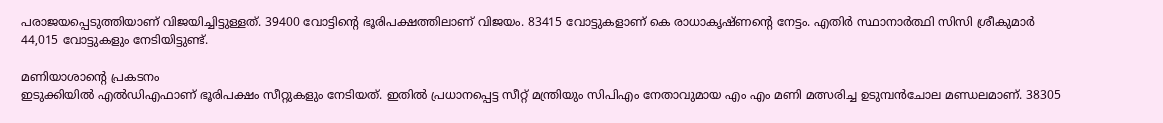പരാജയപ്പെടുത്തിയാണ് വിജയിച്ചിട്ടുള്ളത്. 39400 വോട്ടിന്റെ ഭൂരിപക്ഷത്തിലാണ് വിജയം. 83415 വോട്ടുകളാണ് കെ രാധാകൃഷ്ണന്റെ നേട്ടം. എതിർ സ്ഥാനാർത്ഥി സിസി ശ്രീകുമാർ 44,015 വോട്ടുകളും നേടിയിട്ടുണ്ട്.

മണിയാശാന്റെ പ്രകടനം
ഇടുക്കിയിൽ എൽഡിഎഫാണ് ഭൂരിപക്ഷം സീറ്റുകളും നേടിയത്. ഇതിൽ പ്രധാനപ്പെട്ട സീറ്റ് മന്ത്രിയും സിപിഎം നേതാവുമായ എം എം മണി മത്സരിച്ച ഉടുമ്പൻചോല മണ്ഡലമാണ്. 38305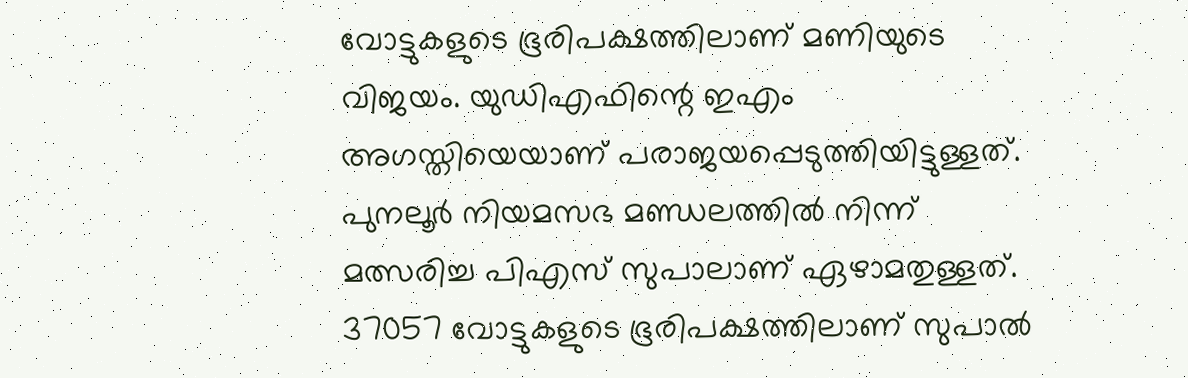വോട്ടുകളുടെ ഭൂരിപക്ഷത്തിലാണ് മണിയുടെ വിജയം. യുഡിഎഫിന്റെ ഇഎം അഗസ്തിയെയാണ് പരാജയപ്പെടുത്തിയിട്ടുള്ളത്. പുനലൂർ നിയമസഭ മണ്ഡലത്തിൽ നിന്ന് മത്സരിച്ച പിഎസ് സുപാലാണ് ഏഴാമതുള്ളത്. 37057 വോട്ടുകളുടെ ഭൂരിപക്ഷത്തിലാണ് സുപാൽ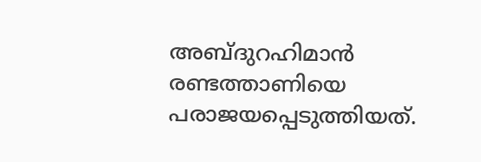അബ്ദുറഹിമാൻ രണ്ടത്താണിയെ പരാജയപ്പെടുത്തിയത്.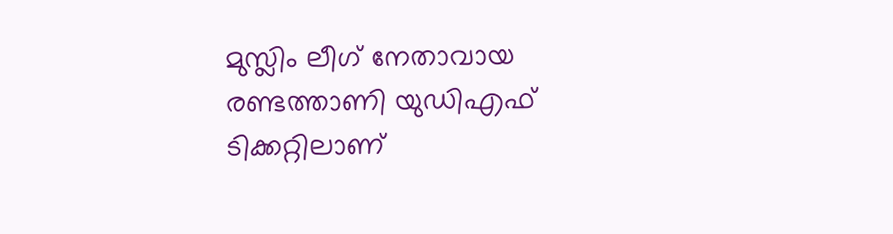മുസ്ലിം ലീഗ് നേതാവായ രണ്ടത്താണി യുഡിഎഫ് ടിക്കറ്റിലാണ്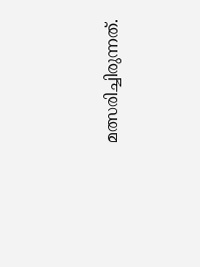മത്സരിച്ചിരുന്നത്.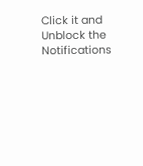Click it and Unblock the Notifications